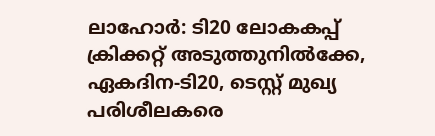ലാഹോര്‍: ടി20 ലോകകപ്പ് ക്രിക്കറ്റ് അടുത്തുനില്‍ക്കേ, ഏകദിന-ടി20, ടെസ്റ്റ് മുഖ്യ പരിശീലകരെ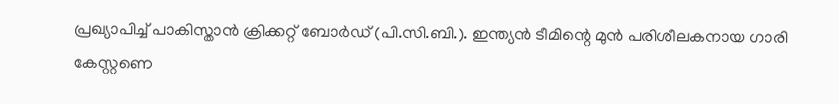പ്രഖ്യാപിച്ച് പാകിസ്താന്‍ ക്രിക്കറ്റ് ബോര്‍ഡ് (പി.സി.ബി.). ഇന്ത്യന്‍ ടീമിന്റെ മുന്‍ പരിശീലകനായ ഗാരി കേസ്റ്റണെ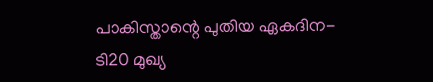പാകിസ്താന്റെ പുതിയ ഏകദിന-ടി20 മുഖ്യ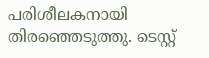പരിശീലകനായി തിരഞ്ഞെടുത്തു. ടെസ്റ്റ്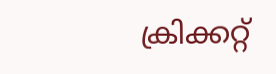ക്രിക്കറ്റ്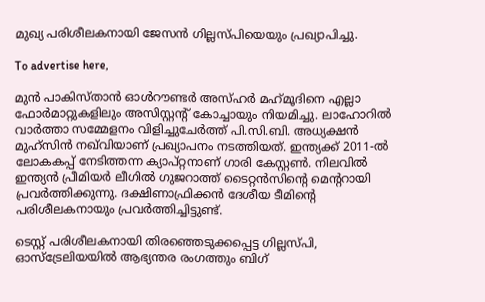മുഖ്യ പരിശീലകനായി ജേസന്‍ ഗില്ലസ്പിയെയും പ്രഖ്യാപിച്ചു.

To advertise here,

മുന്‍ പാകിസ്താന്‍ ഓള്‍റൗണ്ടര്‍ അസ്ഹര്‍ മഹ്‌മൂദിനെ എല്ലാ ഫോര്‍മാറ്റുകളിലും അസിസ്റ്റന്റ് കോച്ചായും നിയമിച്ചു. ലാഹോറില്‍ വാര്‍ത്താ സമ്മേളനം വിളിച്ചുചേര്‍ത്ത് പി.സി.ബി. അധ്യക്ഷന്‍ മുഹ്‌സിന്‍ നഖ്‌വിയാണ് പ്രഖ്യാപനം നടത്തിയത്. ഇന്ത്യക്ക് 2011-ല്‍ ലോകകപ്പ് നേടിത്തന്ന ക്യാപ്റ്റനാണ് ഗാരി കേസ്റ്റണ്‍. നിലവില്‍ ഇന്ത്യന്‍ പ്രീമിയര്‍ ലീഗില്‍ ഗുജറാത്ത് ടൈറ്റന്‍സിന്റെ മെന്ററായി പ്രവര്‍ത്തിക്കുന്നു. ദക്ഷിണാഫ്രിക്കന്‍ ദേശീയ ടീമിന്റെ പരിശീലകനായും പ്രവര്‍ത്തിച്ചിട്ടുണ്ട്.

ടെസ്റ്റ് പരിശീലകനായി തിരഞ്ഞെടുക്കപ്പെട്ട ഗില്ലസ്പി, ഓസ്‌ട്രേലിയയില്‍ ആഭ്യന്തര രംഗത്തും ബിഗ്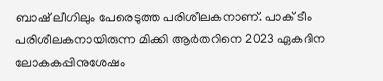ബാഷ് ലീഗിലും പേരെടുത്ത പരിശീലകനാണ്. പാക് ടീം പരിശീലകനായിരുന്ന മിക്കി ആര്‍തറിനെ 2023 ഏകദിന ലോകകപ്പിനുശേഷം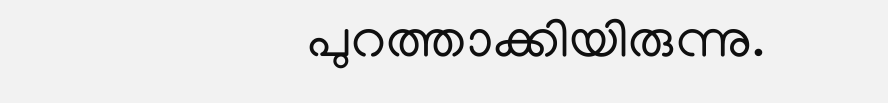പുറത്താക്കിയിരുന്നു.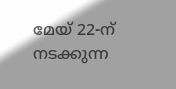മേയ് 22-ന് നടക്കുന്ന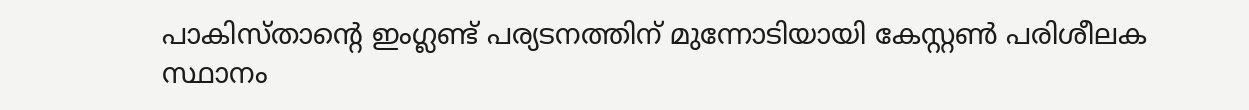പാകിസ്താന്റെ ഇംഗ്ലണ്ട് പര്യടനത്തിന് മുന്നോടിയായി കേസ്റ്റണ്‍ പരിശീലക സ്ഥാനം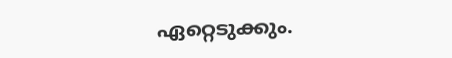ഏറ്റെടുക്കും.